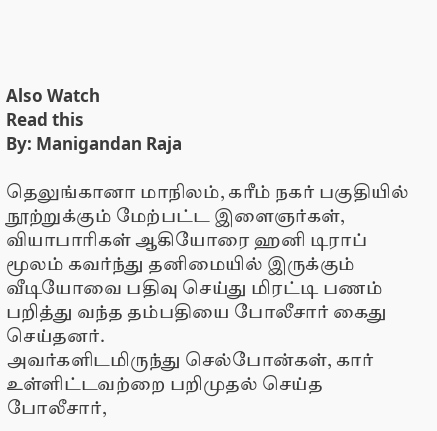Also Watch
Read this
By: Manigandan Raja

தெலுங்கானா மாநிலம், கரீம் நகர் பகுதியில் நூற்றுக்கும் மேற்பட்ட இளைஞர்கள், வியாபாரிகள் ஆகியோரை ஹனி டிராப் மூலம் கவர்ந்து தனிமையில் இருக்கும் வீடியோவை பதிவு செய்து மிரட்டி பணம் பறித்து வந்த தம்பதியை போலீசார் கைது செய்தனர்.
அவர்களிடமிருந்து செல்போன்கள், கார் உள்ளிட்டவற்றை பறிமுதல் செய்த போலீசார்,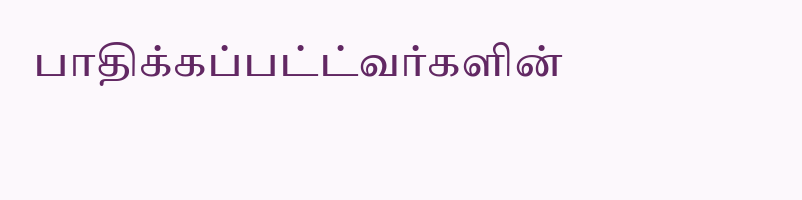பாதிக்கப்பட்ட்வர்களின்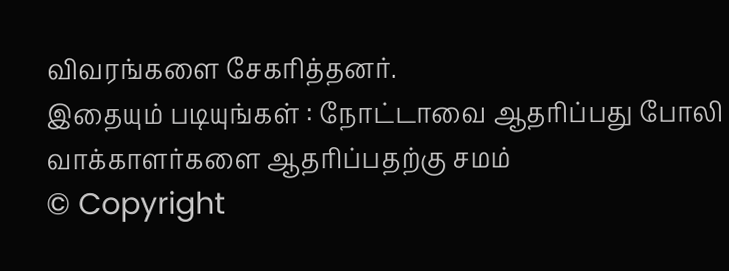விவரங்களை சேகரித்தனர்.
இதையும் படியுங்கள் : நோட்டாவை ஆதரிப்பது போலி வாக்காளர்களை ஆதரிப்பதற்கு சமம்
© Copyright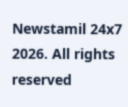Newstamil 24x7 2026. All rights reserved